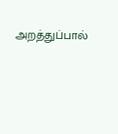அறத்துப்பால்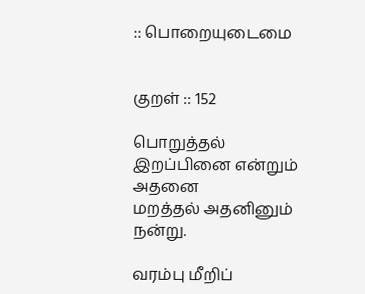:: பொறையுடைமை


குறள் :: 152

பொறுத்தல் இறப்பினை என்றும் அதனை
மறத்தல் அதனினும் நன்று.

வரம்பு மீறிப்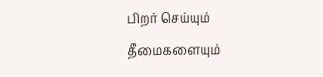பிறர் செய்யும் தீமைகளையும்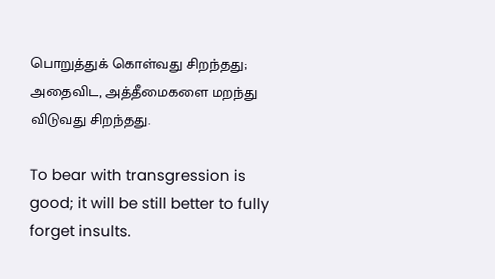பொறுத்துக் கொள்வது சிறந்தது; அதைவிட, அத்தீமைகளை மறந்து விடுவது சிறந்தது.

To bear with transgression is good; it will be still better to fully forget insults.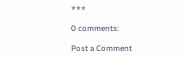***

0 comments:

Post a Comment